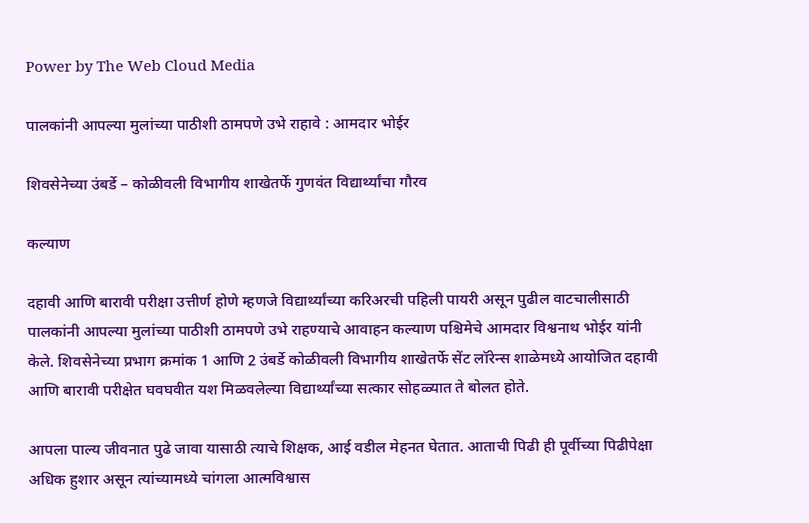Power by The Web Cloud Media

पालकांनी आपल्या मुलांच्या पाठीशी ठामपणे उभे राहावे : आमदार भोईर

शिवसेनेच्या उंबर्डे – कोळीवली विभागीय शाखेतर्फे गुणवंत विद्यार्थ्यांचा गौरव

कल्याण

दहावी आणि बारावी परीक्षा उत्तीर्ण होणे म्हणजे विद्यार्थ्यांच्या करिअरची पहिली पायरी असून पुढील वाटचालीसाठी पालकांनी आपल्या मुलांच्या पाठीशी ठामपणे उभे राहण्याचे आवाहन कल्याण पश्चिमेचे आमदार विश्वनाथ भोईर यांनी केले. शिवसेनेच्या प्रभाग क्रमांक 1 आणि 2 उंबर्डे कोळीवली विभागीय शाखेतर्फे सेंट लॉरेन्स शाळेमध्ये आयोजित दहावी आणि बारावी परीक्षेत घवघवीत यश मिळवलेल्या विद्यार्थ्यांच्या सत्कार सोहळ्यात ते बोलत होते.

आपला पाल्य जीवनात पुढे जावा यासाठी त्याचे शिक्षक, आई वडील मेहनत घेतात. आताची पिढी ही पूर्वीच्या पिढीपेक्षा अधिक हुशार असून त्यांच्यामध्ये चांगला आत्मविश्वास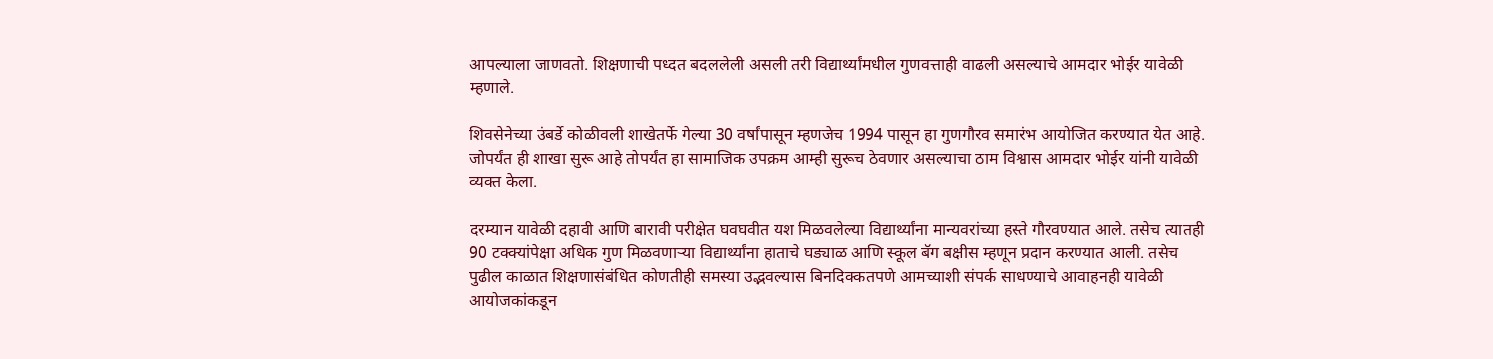आपल्याला जाणवतो. शिक्षणाची पध्दत बदललेली असली तरी विद्यार्थ्यांमधील गुणवत्ताही वाढली असल्याचे आमदार भोईर यावेळी म्हणाले.

शिवसेनेच्या उंबर्डे कोळीवली शाखेतर्फे गेल्या 30 वर्षांपासून म्हणजेच 1994 पासून हा गुणगौरव समारंभ आयोजित करण्यात येत आहे. जोपर्यंत ही शाखा सुरू आहे तोपर्यंत हा सामाजिक उपक्रम आम्ही सुरूच ठेवणार असल्याचा ठाम विश्वास आमदार भोईर यांनी यावेळी व्यक्त केला.

दरम्यान यावेळी दहावी आणि बारावी परीक्षेत घवघवीत यश मिळवलेल्या विद्यार्थ्यांना मान्यवरांच्या हस्ते गौरवण्यात आले. तसेच त्यातही 90 टक्क्यांपेक्षा अधिक गुण मिळवणाऱ्या विद्यार्थ्यांना हाताचे घड्याळ आणि स्कूल बॅग बक्षीस म्हणून प्रदान करण्यात आली. तसेच पुढील काळात शिक्षणासंबंधित कोणतीही समस्या उद्भवल्यास बिनदिक्कतपणे आमच्याशी संपर्क साधण्याचे आवाहनही यावेळी आयोजकांकडून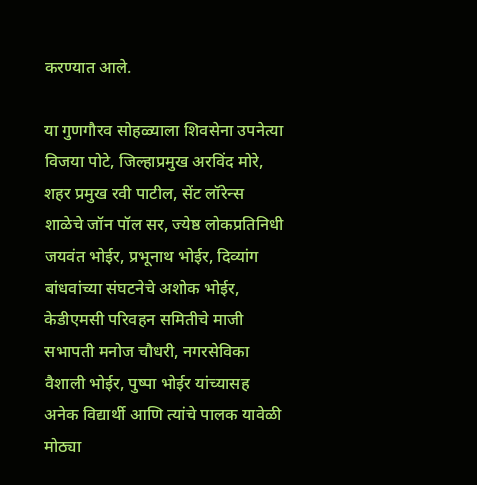करण्यात आले.

या गुणगौरव सोहळ्याला शिवसेना उपनेत्या विजया पोटे, जिल्हाप्रमुख अरविंद मोरे, शहर प्रमुख रवी पाटील, सेंट लॉरेन्स शाळेचे जॉन पॉल सर, ज्येष्ठ लोकप्रतिनिधी जयवंत भोईर, प्रभूनाथ भोईर, दिव्यांग बांधवांच्या संघटनेचे अशोक भोईर, केडीएमसी परिवहन समितीचे माजी सभापती मनोज चौधरी, नगरसेविका वैशाली भोईर, पुष्पा भोईर यांच्यासह अनेक विद्यार्थी आणि त्यांचे पालक यावेळी मोठ्या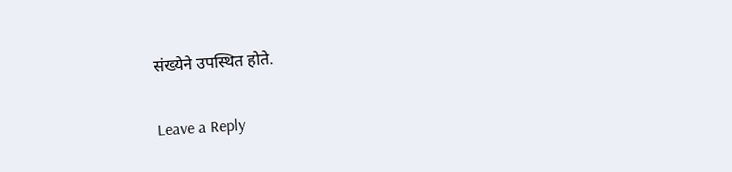संख्येने उपस्थित होते.

Leave a Reply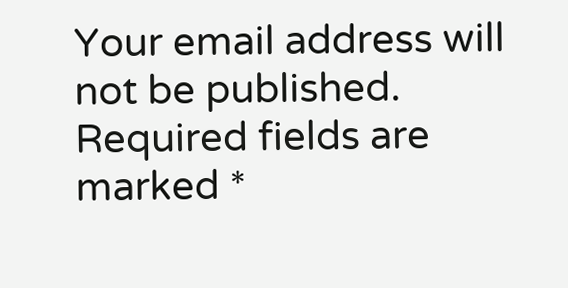Your email address will not be published. Required fields are marked *